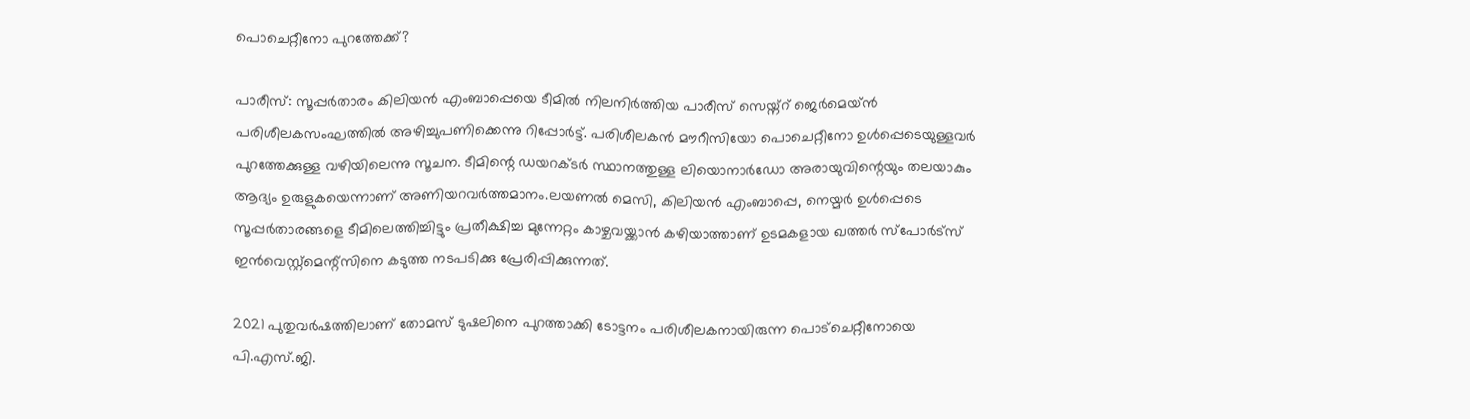പൊചെറ്റീനോ പുറത്തേക്ക്?

പാരീസ്: സൂപ്പര്‍താരം കിലിയന്‍ എംബാപ്പെയെ ടീമില്‍ നിലനിര്‍ത്തിയ പാരീസ് സെയ്ന്റ് ജെര്‍മെയ്ന്‍ പരിശീലകസംഘത്തില്‍ അഴിച്ചുപണിക്കെന്നു റിപ്പോര്‍ട്ട്. പരിശീലകന്‍ മൗറീസിയോ പൊചെറ്റീനോ ഉള്‍പ്പെടെയുള്ളവര്‍ പുറത്തേക്കുള്ള വഴിയിലെന്നു സൂചന. ടീമിന്റെ ഡയറക്ടര്‍ സ്ഥാനത്തുള്ള ലിയൊനാര്‍ഡോ അരായുവിന്റെയും തലയാകും ആദ്യം ഉരുളുകയെന്നാണ് അണിയറവര്‍ത്തമാനം.ലയണല്‍ മെസി, കിലിയന്‍ എംബാപ്പെ, നെയ്മര്‍ ഉള്‍പ്പെടെ സൂപ്പര്‍താരങ്ങളെ ടീമിലെത്തിച്ചിട്ടും പ്രതീക്ഷിച്ച മുന്നേറ്റം കാഴ്ചവയ്ക്കാന്‍ കഴിയാത്താണ് ഉടമകളായ ഖത്തര്‍ സ്പോര്‍ട്സ് ഇന്‍വെസ്റ്റ്മെന്റ്സിനെ കടുത്ത നടപടിക്കു പ്രേരിപ്പിക്കുന്നത്.

2021 പുതുവര്‍ഷത്തിലാണ് തോമസ് ടുഷലിനെ പുറത്താക്കി ടോട്ടനം പരിശീലകനായിരുന്ന പൊട്ചെറ്റീനോയെ പി.എസ്.ജി.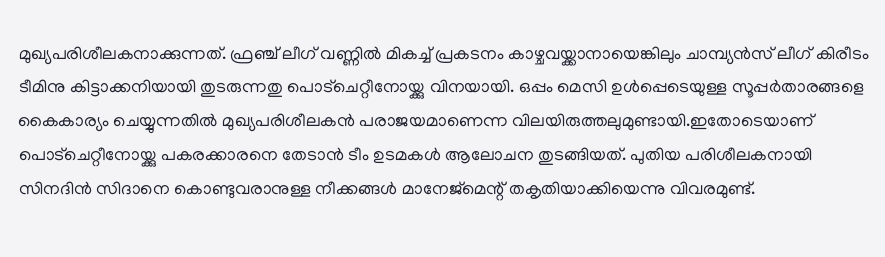മുഖ്യപരിശീലകനാക്കുന്നത്. ഫ്രഞ്ച് ലീഗ് വണ്ണില്‍ മികച്ച് പ്രകടനം കാഴ്ചവയ്ക്കാനായെങ്കിലും ചാമ്പ്യന്‍സ് ലീഗ് കിരീടം ടീമിനു കിട്ടാക്കനിയായി തുടരുന്നതു പൊട്ചെറ്റീനോയ്ക്കു വിനയായി. ഒപ്പം മെസി ഉള്‍പ്പെടെയുള്ള സൂപ്പര്‍താരങ്ങളെ കൈകാര്യം ചെയ്യുന്നതില്‍ മുഖ്യപരിശീലകന്‍ പരാജയമാണെന്ന വിലയിരുത്തലുമുണ്ടായി.ഇതോടെയാണ് പൊട്ചെറ്റീനോയ്ക്കു പകരക്കാരനെ തേടാന്‍ ടീം ഉടമകള്‍ ആലോചന തുടങ്ങിയത്. പുതിയ പരിശീലകനായി സിനദിന്‍ സിദാനെ കൊണ്ടുവരാനുള്ള നീക്കങ്ങള്‍ മാനേജ്മെന്റ് തകൃതിയാക്കിയെന്നു വിവരമുണ്ട്.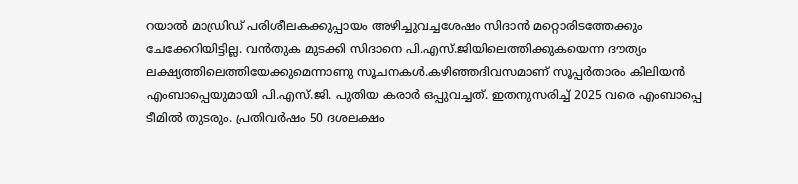റയാല്‍ മാഡ്രിഡ് പരിശീലകക്കുപ്പായം അഴിച്ചുവച്ചശേഷം സിദാന്‍ മറ്റൊരിടത്തേക്കും ചേക്കേറിയിട്ടില്ല. വന്‍തുക മുടക്കി സിദാനെ പി.എസ്.ജിയിലെത്തിക്കുകയെന്ന ദൗത്യം ലക്ഷ്യത്തിലെത്തിയേക്കുമെന്നാണു സൂചനകള്‍.കഴിഞ്ഞദിവസമാണ് സൂപ്പര്‍താരം കിലിയന്‍ എംബാപ്പെയുമായി പി.എസ്.ജി. പുതിയ കരാര്‍ ഒപ്പുവച്ചത്. ഇതനുസരിച്ച് 2025 വരെ എംബാപ്പെ ടീമില്‍ തുടരും. പ്രതിവര്‍ഷം 50 ദശലക്ഷം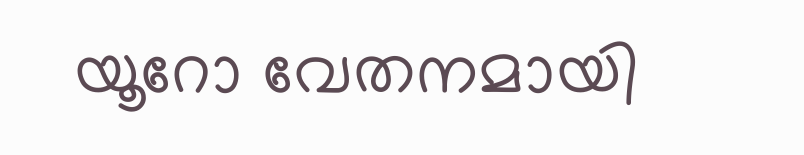യൂറോ വേതനമായി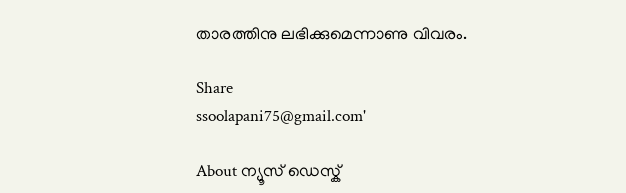താരത്തിനു ലഭിക്കുമെന്നാണു വിവരം.

Share
ssoolapani75@gmail.com'

About ന്യൂസ് ഡെസ്ക്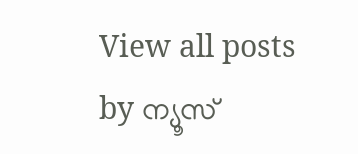View all posts by ന്യൂസ്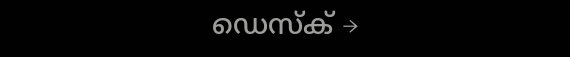ഡെസ്ക് →